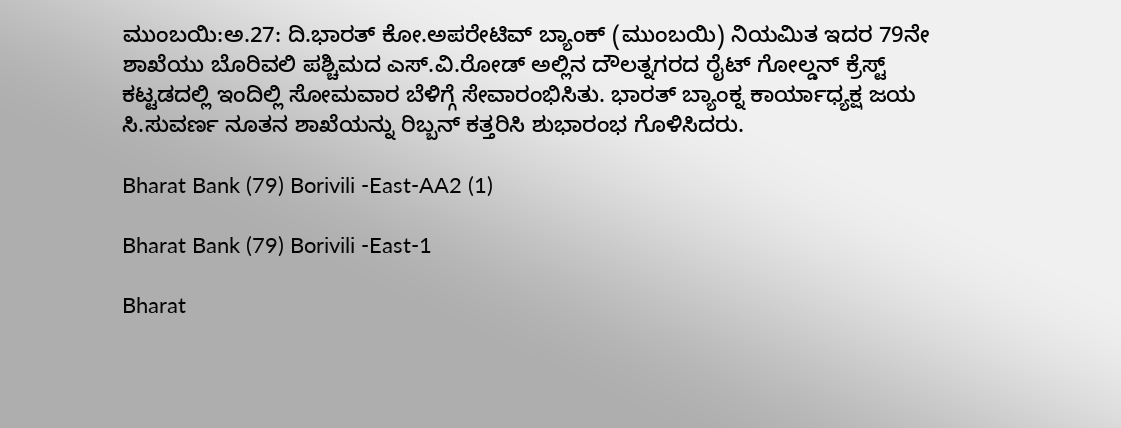ಮುಂಬಯಿ:ಅ.27: ದಿ.ಭಾರತ್ ಕೋ.ಅಪರೇಟಿವ್ ಬ್ಯಾಂಕ್ (ಮುಂಬಯಿ) ನಿಯಮಿತ ಇದರ 79ನೇ ಶಾಖೆಯು ಬೊರಿವಲಿ ಪಶ್ಚಿಮದ ಎಸ್.ವಿ.ರೋಡ್ ಅಲ್ಲಿನ ದೌಲತ್ನಗರದ ರೈಟ್ ಗೋಲ್ಡನ್ ಕ್ರೆಸ್ಟ್ ಕಟ್ಟಡದಲ್ಲಿ ಇಂದಿಲ್ಲಿ ಸೋಮವಾರ ಬೆಳಿಗ್ಗೆ ಸೇವಾರಂಭಿಸಿತು. ಭಾರತ್ ಬ್ಯಾಂಕ್ನ ಕಾರ್ಯಾಧ್ಯಕ್ಷ ಜಯ ಸಿ.ಸುವರ್ಣ ನೂತನ ಶಾಖೆಯನ್ನು ರಿಬ್ಬನ್ ಕತ್ತರಿಸಿ ಶುಭಾರಂಭ ಗೊಳಿಸಿದರು.

Bharat Bank (79) Borivili -East-AA2 (1)

Bharat Bank (79) Borivili -East-1

Bharat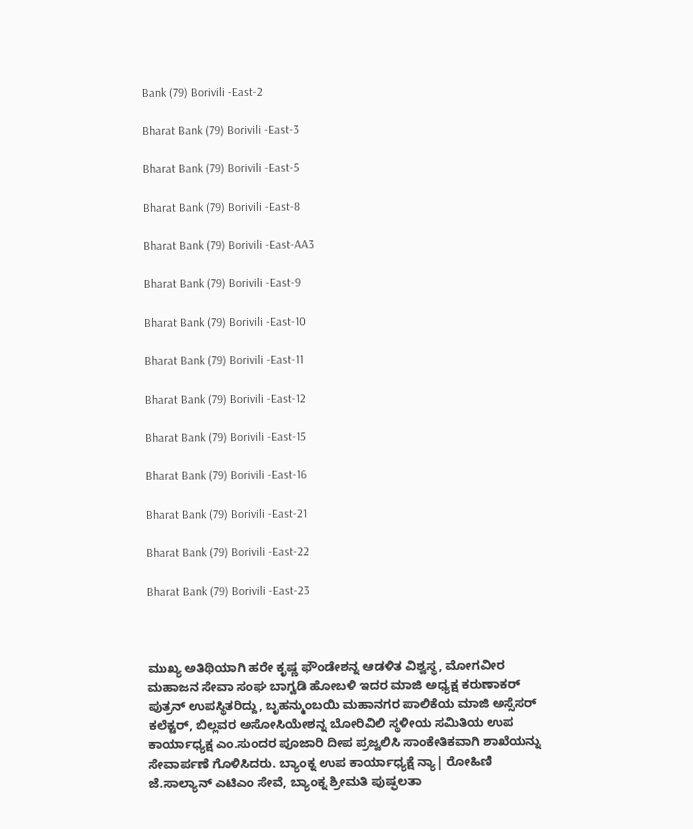Bank (79) Borivili -East-2

Bharat Bank (79) Borivili -East-3

Bharat Bank (79) Borivili -East-5

Bharat Bank (79) Borivili -East-8

Bharat Bank (79) Borivili -East-AA3

Bharat Bank (79) Borivili -East-9

Bharat Bank (79) Borivili -East-10

Bharat Bank (79) Borivili -East-11

Bharat Bank (79) Borivili -East-12

Bharat Bank (79) Borivili -East-15

Bharat Bank (79) Borivili -East-16

Bharat Bank (79) Borivili -East-21

Bharat Bank (79) Borivili -East-22

Bharat Bank (79) Borivili -East-23



ಮುಖ್ಯ ಅತಿಥಿಯಾಗಿ ಹರೇ ಕೃಷ್ಣ ಫೌಂಡೇಶನ್ನ ಆಡಳಿತ ವಿಶ್ವಸ್ಥ, ಮೋಗವೀರ ಮಹಾಜನ ಸೇವಾ ಸಂಘ ಬಾಗ್ವಡಿ ಹೋಬಳಿ ಇದರ ಮಾಜಿ ಅಧ್ಯಕ್ಷ ಕರುಣಾಕರ್ ಪುತ್ರನ್ ಉಪಸ್ಥಿತರಿದ್ದು, ಬೃಹನ್ಮುಂಬಯಿ ಮಹಾನಗರ ಪಾಲಿಕೆಯ ಮಾಜಿ ಅಸ್ಸೆಸರ್ ಕಲೆಕ್ಟರ್, ಬಿಲ್ಲವರ ಅಸೋಸಿಯೇಶನ್ನ ಬೋರಿವಿಲಿ ಸ್ಥಳೀಯ ಸಮಿತಿಯ ಉಪ ಕಾರ್ಯಾಧ್ಯಕ್ಷ ಎಂ.ಸುಂದರ ಪೂಜಾರಿ ದೀಪ ಪ್ರಜ್ವಲಿಸಿ ಸಾಂಕೇತಿಕವಾಗಿ ಶಾಖೆಯನ್ನು ಸೇವಾರ್ಪಣೆ ಗೊಳಿಸಿದರು. ಬ್ಯಾಂಕ್ನ ಉಪ ಕಾರ್ಯಾಧ್ಯಕ್ಷೆ ನ್ಯಾ| ರೋಹಿಣಿ ಜೆ.ಸಾಲ್ಯಾನ್ ಎಟಿಎಂ ಸೇವೆ, ಬ್ಯಾಂಕ್ನ ಶ್ರೀಮತಿ ಪುಷ್ಫಲತಾ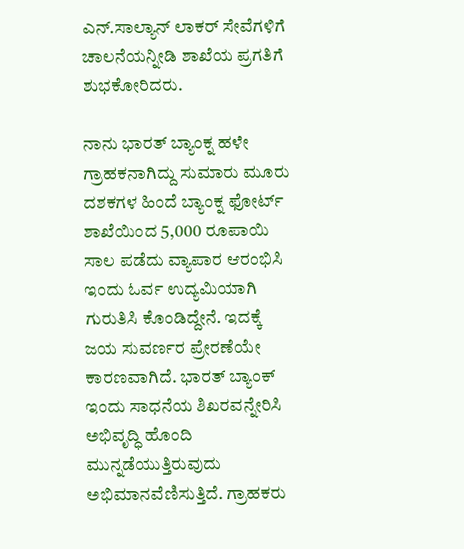ಎನ್.ಸಾಲ್ಯಾನ್ ಲಾಕರ್ ಸೇವೆಗಳಿಗೆ ಚಾಲನೆಯನ್ನೀಡಿ ಶಾಖೆಯ ಪ್ರಗತಿಗೆ ಶುಭಕೋರಿದರು.

ನಾನು ಭಾರತ್ ಬ್ಯಾಂಕ್ನ ಹಳೇ ಗ್ರಾಹಕನಾಗಿದ್ದು ಸುಮಾರು ಮೂರು ದಶಕಗಳ ಹಿಂದೆ ಬ್ಯಾಂಕ್ನ ಫೋರ್ಟ್  ಶಾಖೆಯಿಂದ 5,000 ರೂಪಾಯಿ ಸಾಲ ಪಡೆದು ವ್ಯಾಪಾರ ಆರಂಭಿಸಿ ಇಂದು ಓರ್ವ ಉದ್ಯಮಿಯಾಗಿ ಗುರುತಿಸಿ ಕೊಂಡಿದ್ದೇನೆ. ಇದಕ್ಕೆ ಜಯ ಸುವರ್ಣರ ಪ್ರೇರಣೆಯೇ ಕಾರಣವಾಗಿದೆ. ಭಾರತ್ ಬ್ಯಾಂಕ್ ಇಂದು ಸಾಧನೆಯ ಶಿಖರವನ್ನೇರಿಸಿ ಅಭಿವೃದ್ಧಿ ಹೊಂದಿ ಮುನ್ನಡೆಯುತ್ತಿರುವುದು ಅಭಿಮಾನವೆಣಿಸುತ್ತಿದೆ. ಗ್ರಾಹಕರು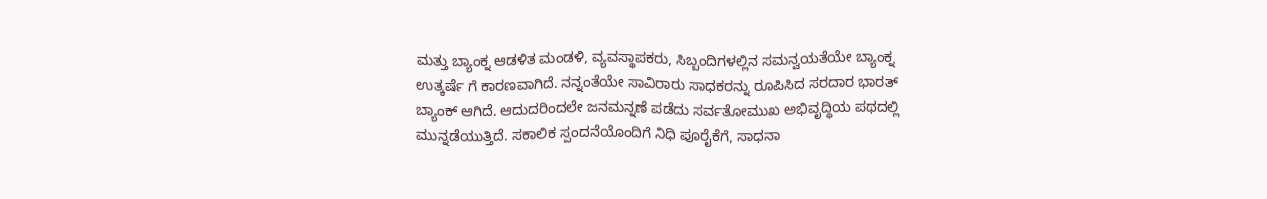ಮತ್ತು ಬ್ಯಾಂಕ್ನ ಆಡಳಿತ ಮಂಡಳಿ, ವ್ಯವಸ್ಥಾಪಕರು, ಸಿಬ್ಬಂದಿಗಳಲ್ಲಿನ ಸಮನ್ವಯತೆಯೇ ಬ್ಯಾಂಕ್ನ ಉತ್ಕರ್ಷೆ ಗೆ ಕಾರಣವಾಗಿದೆ. ನನ್ನಂತೆಯೇ ಸಾವಿರಾರು ಸಾಧಕರನ್ನು ರೂಪಿಸಿದ ಸರದಾರ ಭಾರತ್ ಬ್ಯಾಂಕ್ ಆಗಿದೆ. ಆದುದರಿಂದಲೇ ಜನಮನ್ನಣೆ ಪಡೆದು ಸರ್ವತೋಮುಖ ಅಭಿವೃದ್ಧಿಯ ಪಥದಲ್ಲಿ ಮುನ್ನಡೆಯುತ್ತಿದೆ. ಸಕಾಲಿಕ ಸ್ಪಂದನೆಯೊಂದಿಗೆ ನಿಧಿ ಪೂರೈಕೆಗೆ, ಸಾಧನಾ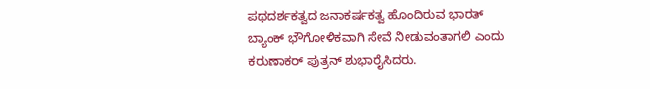ಪಥದರ್ಶಕತ್ವದ ಜನಾಕರ್ಷಕತ್ವ ಹೊಂದಿರುವ ಭಾರತ್ ಬ್ಯಾಂಕ್ ಭೌಗೋಳಿಕವಾಗಿ ಸೇವೆ ನೀಡುವಂತಾಗಲಿ ಎಂದು ಕರುಣಾಕರ್ ಪುತ್ರನ್ ಶುಭಾರೈಸಿದರು.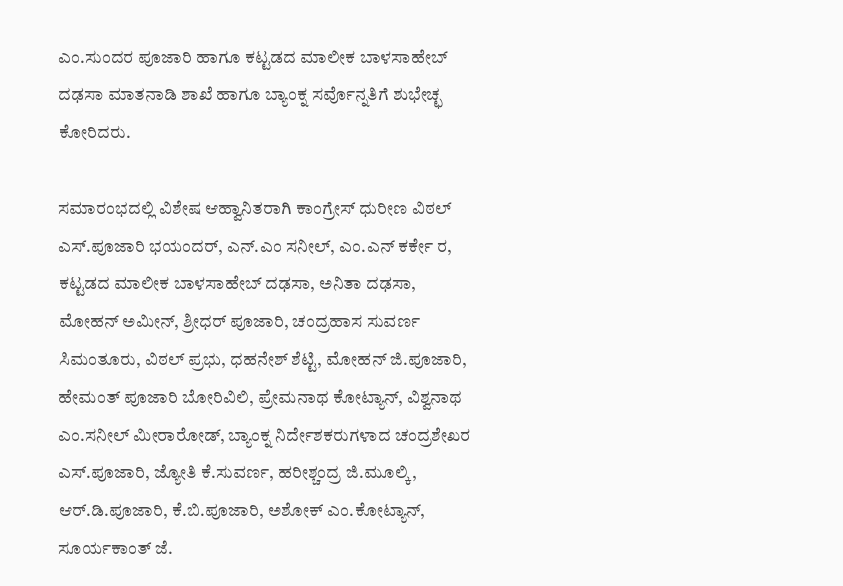ಎಂ.ಸುಂದರ ಪೂಜಾರಿ ಹಾಗೂ ಕಟ್ಟಡದ ಮಾಲೀಕ ಬಾಳಸಾಹೇಬ್ ದಢಸಾ ಮಾತನಾಡಿ ಶಾಖೆ ಹಾಗೂ ಬ್ಯಾಂಕ್ನ ಸರ್ವೊನ್ನತಿಗೆ ಶುಭೇಚ್ಛ ಕೋರಿದರು.

ಸಮಾರಂಭದಲ್ಲಿ ವಿಶೇಷ ಆಹ್ವಾನಿತರಾಗಿ ಕಾಂಗ್ರೇಸ್ ಧುರೀಣ ವಿಠಲ್ ಎಸ್.ಪೂಜಾರಿ ಭಯಂದರ್, ಎನ್.ಎಂ ಸನೀಲ್, ಎಂ.ಎನ್ ಕರ್ಕೇ ರ, ಕಟ್ಟಡದ ಮಾಲೀಕ ಬಾಳಸಾಹೇಬ್ ದಢಸಾ, ಅನಿತಾ ದಢಸಾ, ಮೋಹನ್ ಅಮೀನ್, ಶ್ರೀಧರ್ ಪೂಜಾರಿ, ಚಂದ್ರಹಾಸ ಸುವರ್ಣ ಸಿಮಂತೂರು, ವಿಠಲ್ ಪ್ರಭು, ಧಹನೇಶ್ ಶೆಟ್ಟಿ, ಮೋಹನ್ ಜಿ.ಪೂಜಾರಿ, ಹೇಮಂತ್ ಪೂಜಾರಿ ಬೋರಿವಿಲಿ, ಪ್ರೇಮನಾಥ ಕೋಟ್ಯಾನ್, ವಿಶ್ವನಾಥ ಎಂ.ಸನೀಲ್ ಮೀರಾರೋಡ್, ಬ್ಯಾಂಕ್ನ ನಿರ್ದೇಶಕರುಗಳಾದ ಚಂದ್ರಶೇಖರ ಎಸ್.ಪೂಜಾರಿ, ಜ್ಯೋತಿ ಕೆ.ಸುವರ್ಣ, ಹರೀಶ್ಚಂದ್ರ ಜಿ.ಮೂಲ್ಕಿ, ಆರ್.ಡಿ.ಪೂಜಾರಿ, ಕೆ.ಬಿ.ಪೂಜಾರಿ, ಅಶೋಕ್ ಎಂ.ಕೋಟ್ಯಾನ್, ಸೂರ್ಯಕಾಂತ್ ಜೆ.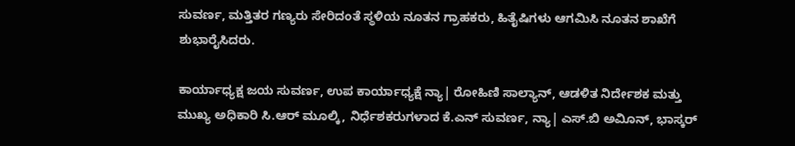ಸುವರ್ಣ, ಮತ್ತಿತರ ಗಣ್ಯರು ಸೇರಿದಂತೆ ಸ್ಥಳಿಯ ನೂತನ ಗ್ರಾಹಕರು, ಹಿತೈಷಿಗಳು ಆಗಮಿಸಿ ನೂತನ ಶಾಖೆಗೆ ಶುಭಾರೈಸಿದರು.

ಕಾರ್ಯಾಧ್ಯಕ್ಷ ಜಯ ಸುವರ್ಣ, ಉಪ ಕಾರ್ಯಾಧ್ಯಕ್ಷೆ ನ್ಯಾ| ರೋಹಿಣಿ ಸಾಲ್ಯಾನ್, ಆಡಳಿತ ನಿರ್ದೇಶಕ ಮತ್ತು ಮುಖ್ಯ ಅಧಿಕಾರಿ ಸಿ.ಆರ್ ಮೂಲ್ಕಿ, ನಿರ್ಧೆಶಕರುಗಳಾದ ಕೆ.ಎನ್ ಸುವರ್ಣ, ನ್ಯಾ| ಎಸ್.ಬಿ ಅವಿೂನ್, ಭಾಸ್ಕರ್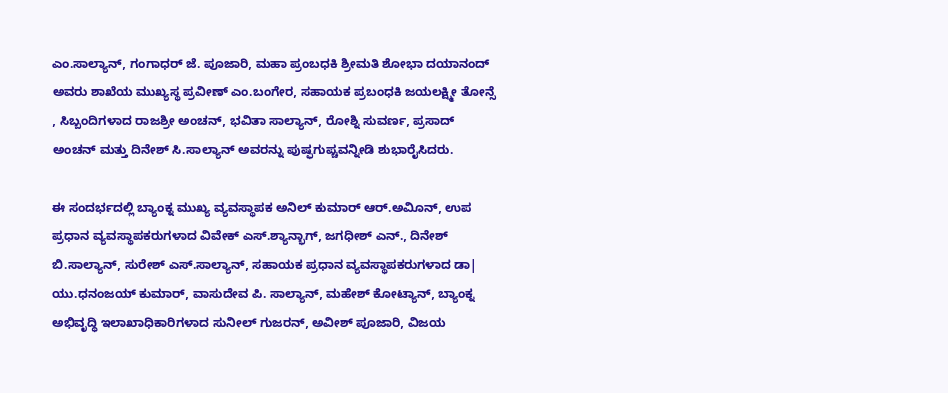ಎಂ.ಸಾಲ್ಯಾನ್, ಗಂಗಾಧರ್ ಜೆ. ಪೂಜಾರಿ, ಮಹಾ ಪ್ರಂಬಧಕಿ ಶ್ರೀಮತಿ ಶೋಭಾ ದಯಾನಂದ್ ಅವರು ಶಾಖೆಯ ಮುಖ್ಯಸ್ಥ ಪ್ರವೀಣ್ ಎಂ.ಬಂಗೇರ, ಸಹಾಯಕ ಪ್ರಬಂಧಕಿ ಜಯಲಕ್ಷ್ಮೀ ತೋನ್ಸೆ , ಸಿಬ್ಬಂದಿಗಳಾದ ರಾಜಶ್ರೀ ಅಂಚನ್, ಭವಿತಾ ಸಾಲ್ಯಾನ್, ರೋಶ್ನಿ ಸುವರ್ಣ, ಪ್ರಸಾದ್ ಅಂಚನ್ ಮತ್ತು ದಿನೇಶ್ ಸಿ.ಸಾಲ್ಯಾನ್ ಅವರನ್ನು ಪುಷ್ಫಗುಪ್ಚವನ್ನೀಡಿ ಶುಭಾರೈಸಿದರು.

ಈ ಸಂದರ್ಭದಲ್ಲಿ ಬ್ಯಾಂಕ್ನ ಮುಖ್ಯ ವ್ಯವಸ್ಥಾಪಕ ಅನಿಲ್ ಕುಮಾರ್ ಆರ್.ಅವಿೂನ್, ಉಪ ಪ್ರಧಾನ ವ್ಯವಸ್ಥಾಪಕರುಗಳಾದ ವಿವೇಕ್ ಎಸ್.ಶ್ಯಾನ್ಭಾಗ್, ಜಗಧೀಶ್ ಎನ್., ದಿನೇಶ್ ಬಿ.ಸಾಲ್ಯಾನ್, ಸುರೇಶ್ ಎಸ್.ಸಾಲ್ಯಾನ್, ಸಹಾಯಕ ಪ್ರಧಾನ ವ್ಯವಸ್ಥಾಪಕರುಗಳಾದ ಡಾ| ಯು.ಧನಂಜಯ್ ಕುಮಾರ್, ವಾಸುದೇವ ಪಿ. ಸಾಲ್ಯಾನ್, ಮಹೇಶ್ ಕೋಟ್ಯಾನ್, ಬ್ಯಾಂಕ್ನ ಅಭಿವೃದ್ಧಿ ಇಲಾಖಾಧಿಕಾರಿಗಳಾದ ಸುನೀಲ್ ಗುಜರನ್, ಅವೀಶ್ ಪೂಜಾರಿ, ವಿಜಯ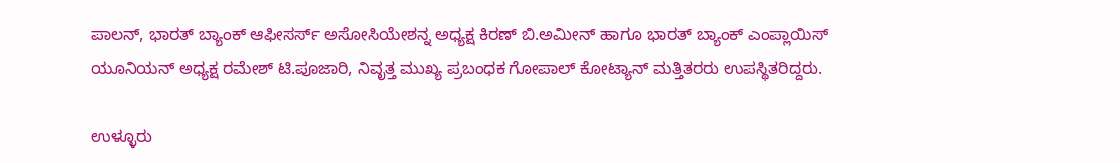ಪಾಲನ್, ಭಾರತ್ ಬ್ಯಾಂಕ್ ಆಫೀಸರ್ಸ್ ಅಸೋಸಿಯೇಶನ್ನ ಅಧ್ಯಕ್ಷ ಕಿರಣ್ ಬಿ.ಅಮೀನ್ ಹಾಗೂ ಭಾರತ್ ಬ್ಯಾಂಕ್ ಎಂಪ್ಲಾಯಿಸ್ ಯೂನಿಯನ್ ಅಧ್ಯಕ್ಷ ರಮೇಶ್ ಟಿ.ಪೂಜಾರಿ, ನಿವೃತ್ತ ಮುಖ್ಯ ಪ್ರಬಂಧಕ ಗೋಪಾಲ್ ಕೋಟ್ಯಾನ್ ಮತ್ತಿತರರು ಉಪಸ್ಥಿತರಿದ್ದರು.

ಉಳ್ಳೂರು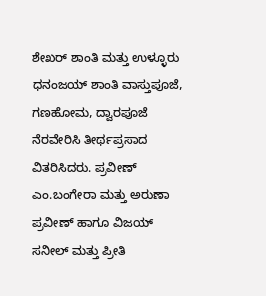ಶೇಖರ್ ಶಾಂತಿ ಮತ್ತು ಉಳ್ಳೂರು ಧನಂಜಯ್ ಶಾಂತಿ ವಾಸ್ತುಪೂಜೆ, ಗಣಹೋಮ, ದ್ವಾರಪೂಜೆ ನೆರವೇರಿಸಿ ತೀರ್ಥಪ್ರಸಾದ ವಿತರಿಸಿದರು. ಪ್ರವೀಣ್ ಎಂ.ಬಂಗೇರಾ ಮತ್ತು ಅರುಣಾ ಪ್ರವೀಣ್ ಹಾಗೂ ವಿಜಯ್ ಸನೀಲ್ ಮತ್ತು ಪ್ರೀತಿ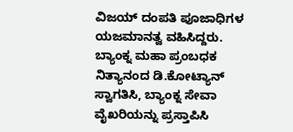ವಿಜಯ್ ದಂಪತಿ ಪೂಜಾಧಿಗಳ ಯಜಮಾನತ್ವ ವಹಿಸಿದ್ದರು. ಬ್ಯಾಂಕ್ನ ಮಹಾ ಪ್ರಂಬಧಕ ನಿತ್ಯಾನಂದ ಡಿ.ಕೋಟ್ಯಾನ್ ಸ್ವಾಗತಿಸಿ, ಬ್ಯಾಂಕ್ನ ಸೇವಾ ವೈಖರಿಯನ್ನು ಪ್ರಸ್ತಾಪಿಸಿ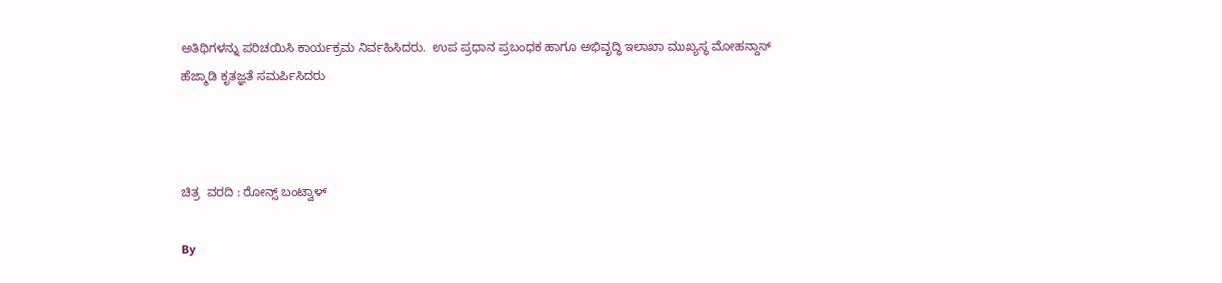ಅತಿಥಿಗಳನ್ನು ಪರಿಚಯಿಸಿ ಕಾರ್ಯಕ್ರಮ ನಿರ್ವಹಿಸಿದರು.  ಉಪ ಪ್ರಧಾನ ಪ್ರಬಂಧಕ ಹಾಗೂ ಅಭಿವೃದ್ಧಿ ಇಲಾಖಾ ಮುಖ್ಯಸ್ಥ ಮೋಹನ್ದಾಸ್ ಹೆಜ್ಮಾಡಿ ಕೃತಜ್ಞತೆ ಸಮರ್ಪಿಸಿದರು



ಚಿತ್ರ  ವರದಿ : ರೋನ್ಸ್ ಬಂಟ್ವಾಳ್

By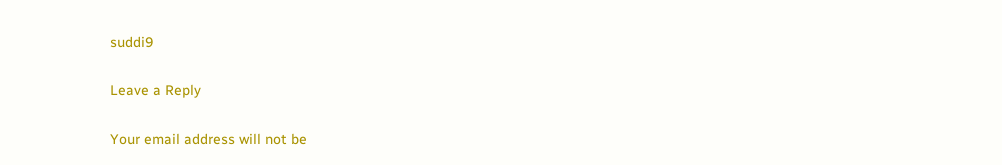suddi9

Leave a Reply

Your email address will not be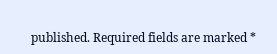published. Required fields are marked *